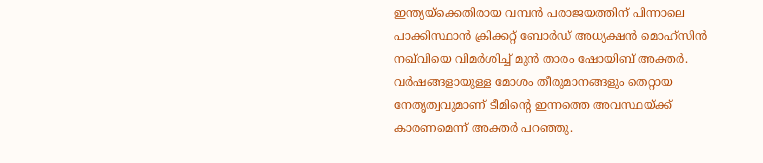ഇന്ത്യയ്ക്കെതിരായ വമ്പന്‍ പരാജയത്തിന് പിന്നാലെ പാക്കിസ്ഥാന്‍ ക്രിക്കറ്റ് ബോര്‍ഡ് അധ്യക്ഷന്‍ മൊഹ്സിന്‍ നഖ്‍വിയെ വിമര്‍ശിച്ച് മുന്‍ താരം ഷോയിബ് അക്തര്‍. വര്‍ഷങ്ങളായുള്ള മോശം തീരുമാനങ്ങളും തെറ്റായ നേതൃത്വവുമാണ് ടീമിന്‍റെ ഇന്നത്തെ അവസ്ഥയ്ക്ക് കാരണമെന്ന് അക്തര്‍ പറഞ്ഞു.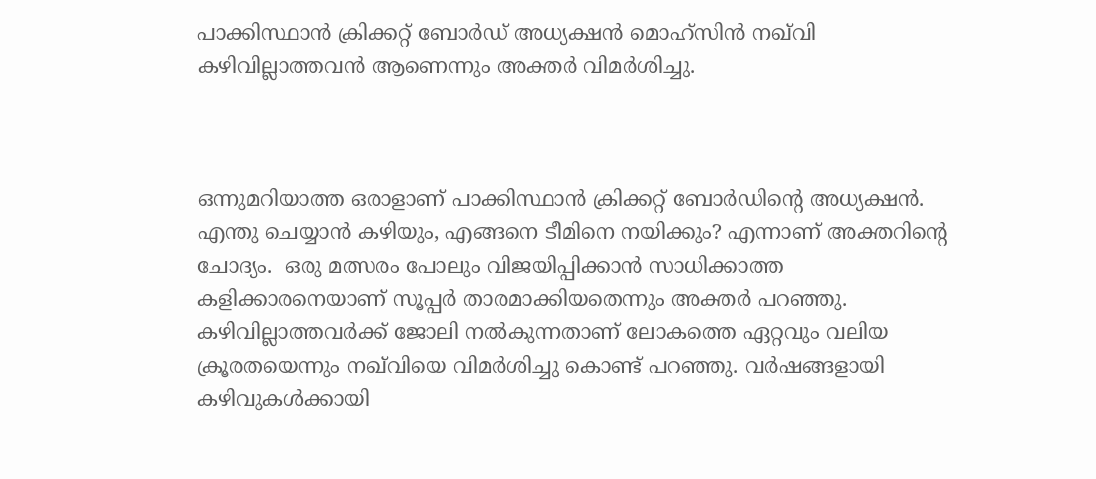പാക്കിസ്ഥാന്‍ ക്രിക്കറ്റ് ബോര്‍‍ഡ് അധ്യക്ഷന്‍ മൊഹ്സിന്‍ നഖ്‍വി കഴിവില്ലാത്തവന്‍ ആണെന്നും അക്തര്‍ വിമര്‍ശിച്ചു.



ഒന്നുമറിയാത്ത ഒരാളാണ് പാക്കിസ്ഥാന്‍ ക്രിക്കറ്റ് ബോര്‍ഡിന്‍റെ അധ്യക്ഷന്‍. എന്തു ചെയ്യാന്‍ കഴിയും, എങ്ങനെ ടീമിനെ നയിക്കും? എന്നാണ് അക്തറിന്‍റെ ചോദ്യം.  ഒരു മത്സരം പോലും വിജയിപ്പിക്കാന്‍ സാധിക്കാത്ത കളിക്കാരനെയാണ് സൂപ്പര്‍ താരമാക്കിയതെന്നും അക്തര്‍ പറഞ്ഞു. കഴിവില്ലാത്തവര്‍ക്ക് ജോലി നല്‍കുന്നതാണ് ലോകത്തെ ഏറ്റവും വലിയ ക്രൂരതയെന്നും നഖ്‍വിയെ വിമര്‍ശിച്ചു കൊണ്ട് പറഞ്ഞു. വർഷങ്ങളായി കഴിവുകൾക്കായി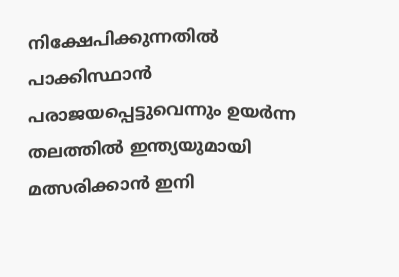നിക്ഷേപിക്കുന്നതിൽ പാക്കിസ്ഥാൻ പരാജയപ്പെട്ടുവെന്നും ഉയർന്ന തലത്തിൽ ഇന്ത്യയുമായി മത്സരിക്കാൻ ഇനി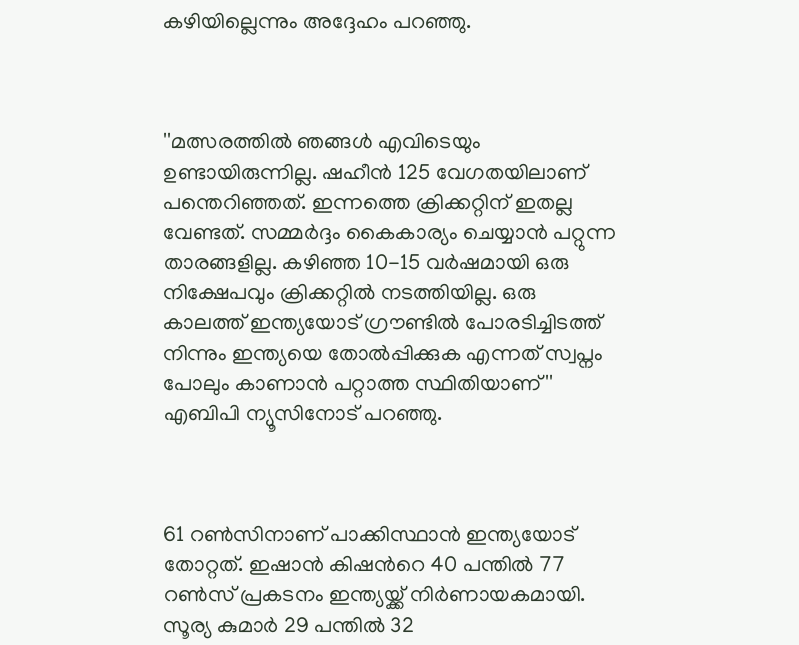കഴിയില്ലെന്നും അദ്ദേഹം പറഞ്ഞു.



''മത്സരത്തില്‍ ഞങ്ങള്‍ എവിടെയും ഉണ്ടായിരുന്നില്ല. ഷഹീന്‍ 125 വേഗതയിലാണ് പന്തെറിഞ്ഞത്. ഇന്നത്തെ ക്രിക്കറ്റിന് ഇതല്ല വേണ്ടത്. സമ്മര്‍ദ്ദം കൈകാര്യം ചെയ്യാന്‍ പറ്റുന്ന താരങ്ങളില്ല. കഴിഞ്ഞ 10-15 വര്‍ഷമായി ഒരു നിക്ഷേപവും ക്രിക്കറ്റില്‍ നടത്തിയില്ല. ഒരു കാലത്ത് ഇന്ത്യയോട് ഗ്രൗണ്ടില്‍ പോരടിച്ചിടത്ത് നിന്നും ഇന്ത്യയെ തോല്‍പ്പിക്കുക എന്നത് സ്വപ്നം പോലും കാണാന്‍ പറ്റാത്ത സ്ഥിതിയാണ്''  എബിപി ന്യൂസിനോട് പറഞ്ഞു.



61 റണ്‍സിനാണ് പാക്കിസ്ഥാന്‍ ഇന്ത്യയോട് തോറ്റത്. ഇഷാന്‍ കിഷന്‍റെ 40 പന്തില്‍ 77 റണ്‍സ് പ്രകടനം ഇന്ത്യയ്ക്ക് നിര്‍ണായകമായി. സൂര്യ കുമാര്‍ 29 പന്തില്‍ 32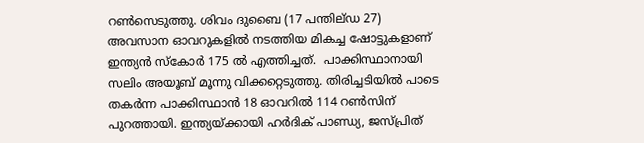റണ്‍സെടുത്തു. ശിവം ദുബൈ (17 പന്തില്ഡ 27) അവസാന ഓവറുകളില്‍ നടത്തിയ മികച്ച ഷോട്ടുകളാണ് ഇന്ത്യന്‍ സ്കോര്‍ 175 ല്‍ എത്തിച്ചത്.  പാക്കിസ്ഥാനായി സലിം അയൂബ് മൂന്നു വിക്കറ്റെടുത്തു. തിരിച്ചടിയില്‍ പാടെ തകര്‍ന്ന പാക്കിസ്ഥാന്‍ 18 ഓവറില്‍ 114 റണ്‍സിന് പുറത്തായി. ഇന്ത്യയ്ക്കായി ഹര്‍ദിക് പാണ്ഡ്യ, ജസ്പ്രിത്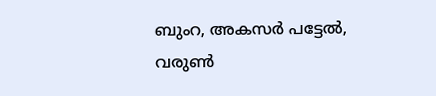ബുംറ, അകസര്‍ പട്ടേല്‍, വരുണ്‍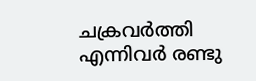ചക്രവര്‍ത്തി എന്നിവര്‍ രണ്ടു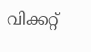വിക്കറ്റ്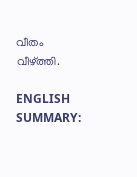വീതം വീഴ്ത്തി.

ENGLISH SUMMARY: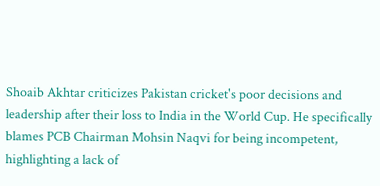Shoaib Akhtar criticizes Pakistan cricket's poor decisions and leadership after their loss to India in the World Cup. He specifically blames PCB Chairman Mohsin Naqvi for being incompetent, highlighting a lack of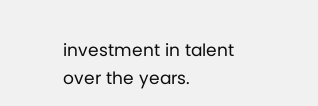investment in talent over the years.